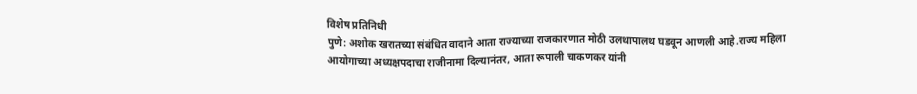विशेष प्रतिनिधी
पुणे: अशोक खरातच्या संबंधित वादाने आता राज्याच्या राजकारणात मोठी उलथापालथ घडवून आणली आहे.राज्य महिला आयोगाच्या अध्यक्षपदाचा राजीनामा दिल्यानंतर, आता रूपाली चाकणकर यांनी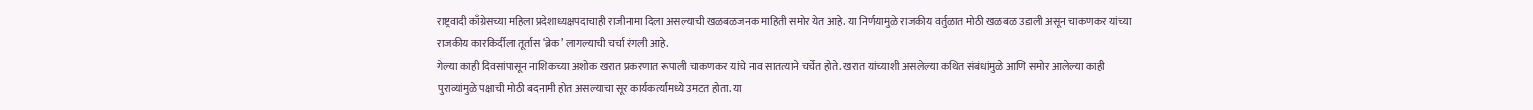राष्ट्रवादी काँग्रेसच्या महिला प्रदेशाध्यक्षपदाचाही राजीनामा दिला असल्याची खळबळजनक माहिती समोर येत आहे. या निर्णयामुळे राजकीय वर्तुळात मोठी खळबळ उडाली असून चाकणकर यांच्या राजकीय कारकिर्दीला तूर्तास ‘ब्रेक’ लागल्याची चर्चा रंगली आहे.
गेल्या काही दिवसांपासून नाशिकच्या अशोक खरात प्रकरणात रूपाली चाकणकर यांचे नाव सातत्याने चर्चेत होते. खरात यांच्याशी असलेल्या कथित संबंधांमुळे आणि समोर आलेल्या काही पुराव्यांमुळे पक्षाची मोठी बदनामी होत असल्याचा सूर कार्यकर्त्यांमध्ये उमटत होता. या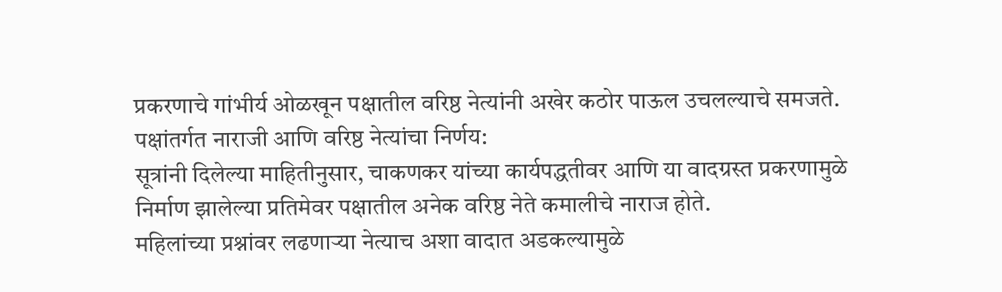प्रकरणाचे गांभीर्य ओळखून पक्षातील वरिष्ठ नेत्यांनी अखेर कठोर पाऊल उचलल्याचे समजते.
पक्षांतर्गत नाराजी आणि वरिष्ठ नेत्यांचा निर्णय:
सूत्रांनी दिलेल्या माहितीनुसार, चाकणकर यांच्या कार्यपद्धतीवर आणि या वादग्रस्त प्रकरणामुळे निर्माण झालेल्या प्रतिमेवर पक्षातील अनेक वरिष्ठ नेते कमालीचे नाराज होते.
महिलांच्या प्रश्नांवर लढणाऱ्या नेत्याच अशा वादात अडकल्यामुळे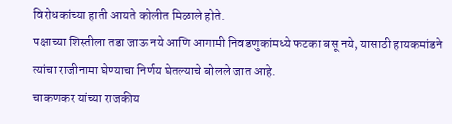विरोधकांच्या हाती आयते कोलीत मिळाले होते.
पक्षाच्या शिस्तीला तडा जाऊ नये आणि आगामी निवडणुकांमध्ये फटका बसू नये, यासाठी हायकमांडने त्यांचा राजीनामा घेण्याचा निर्णय घेतल्याचे बोलले जात आहे.
चाकणकर यांच्या राजकीय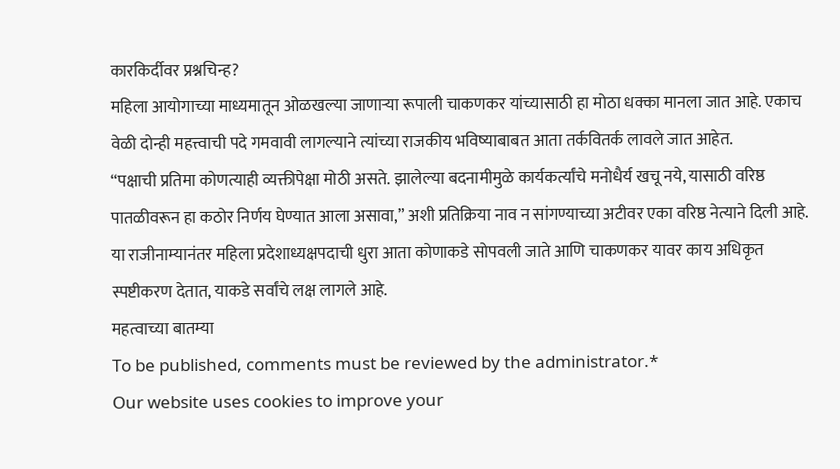कारकिर्दीवर प्रश्नचिन्ह?
महिला आयोगाच्या माध्यमातून ओळखल्या जाणाऱ्या रूपाली चाकणकर यांच्यासाठी हा मोठा धक्का मानला जात आहे. एकाच वेळी दोन्ही महत्त्वाची पदे गमवावी लागल्याने त्यांच्या राजकीय भविष्याबाबत आता तर्कवितर्क लावले जात आहेत.
“पक्षाची प्रतिमा कोणत्याही व्यक्तीपेक्षा मोठी असते. झालेल्या बदनामीमुळे कार्यकर्त्यांचे मनोधैर्य खचू नये, यासाठी वरिष्ठ पातळीवरून हा कठोर निर्णय घेण्यात आला असावा,” अशी प्रतिक्रिया नाव न सांगण्याच्या अटीवर एका वरिष्ठ नेत्याने दिली आहे.
या राजीनाम्यानंतर महिला प्रदेशाध्यक्षपदाची धुरा आता कोणाकडे सोपवली जाते आणि चाकणकर यावर काय अधिकृत स्पष्टीकरण देतात, याकडे सर्वांचे लक्ष लागले आहे.
महत्वाच्या बातम्या
To be published, comments must be reviewed by the administrator.*
Our website uses cookies to improve your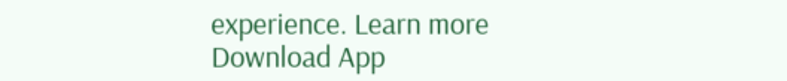experience. Learn more
Download App